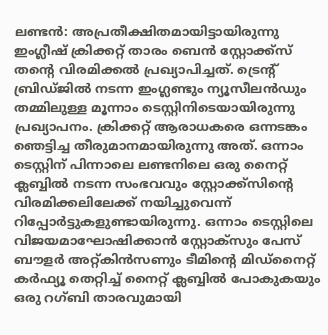ലണ്ടൻ: അപ്രതീക്ഷിതമായിട്ടായിരുന്നു ഇംഗ്ലീഷ് ക്രിക്കറ്റ് താരം ബെൻ സ്റ്റോക്ക്സ് തന്റെ വിരമിക്കൽ പ്രഖ്യാപിച്ചത്. ട്രെന്റ് ബ്രിഡ്ജിൽ നടന്ന ഇംഗ്ലണ്ടും ന്യൂസീലൻഡും തമ്മിലുള്ള മൂന്നാം ടെസ്റ്റിനിടെയായിരുന്നു പ്രഖ്യാപനം. ക്രിക്കറ്റ് ആരാധകരെ ഒന്നടങ്കം ഞെട്ടിച്ച തീരുമാനമായിരുന്നു അത്. ഒന്നാം ടെസ്റ്റിന് പിന്നാലെ ലണ്ടനിലെ ഒരു നൈറ്റ് ക്ലബ്ബിൽ നടന്ന സംഭവവും സ്റ്റോക്ക്സിന്റെ വിരമിക്കലിലേക്ക് നയിച്ചുവെന്ന് റിപ്പോർട്ടുകളുണ്ടായിരുന്നു. ഒന്നാം ടെസ്റ്റിലെ വിജയമാഘോഷിക്കാൻ സ്റ്റോക്സും പേസ് ബൗളർ അറ്റ്കിൻസണും ടീമിന്റെ മിഡ്നൈറ്റ് കർഫ്യൂ തെറ്റിച്ച് നൈറ്റ് ക്ലബ്ബിൽ പോകുകയും ഒരു റഗ്ബി താരവുമായി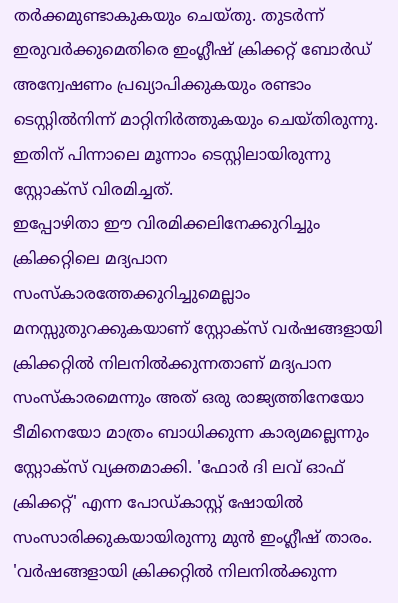തർക്കമുണ്ടാകുകയും ചെയ്തു. തുടർന്ന് ഇരുവർക്കുമെതിരെ ഇംഗ്ലീഷ് ക്രിക്കറ്റ് ബോർഡ് അന്വേഷണം പ്രഖ്യാപിക്കുകയും രണ്ടാം ടെസ്റ്റിൽനിന്ന് മാറ്റിനിർത്തുകയും ചെയ്തിരുന്നു. ഇതിന് പിന്നാലെ മൂന്നാം ടെസ്റ്റിലായിരുന്നു സ്റ്റോക്സ് വിരമിച്ചത്.
ഇപ്പോഴിതാ ഈ വിരമിക്കലിനേക്കുറിച്ചും ക്രിക്കറ്റിലെ മദ്യപാന സംസ്കാരത്തേക്കുറിച്ചുമെല്ലാം മനസ്സുതുറക്കുകയാണ് സ്റ്റോക്സ് വർഷങ്ങളായി ക്രിക്കറ്റിൽ നിലനിൽക്കുന്നതാണ് മദ്യപാന സംസ്കാരമെന്നും അത് ഒരു രാജ്യത്തിനേയോ ടീമിനെയോ മാത്രം ബാധിക്കുന്ന കാര്യമല്ലെന്നും സ്റ്റോക്സ് വ്യക്തമാക്കി. 'ഫോർ ദി ലവ് ഓഫ് ക്രിക്കറ്റ്' എന്ന പോഡ്കാസ്റ്റ് ഷോയിൽ സംസാരിക്കുകയായിരുന്നു മുൻ ഇംഗ്ലീഷ് താരം.
'വർഷങ്ങളായി ക്രിക്കറ്റിൽ നിലനിൽക്കുന്ന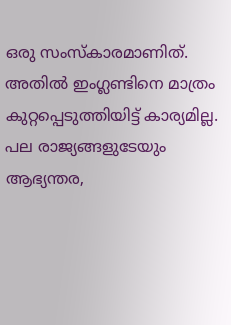ഒരു സംസ്കാരമാണിത്. അതിൽ ഇംഗ്ലണ്ടിനെ മാത്രം കുറ്റപ്പെടുത്തിയിട്ട് കാര്യമില്ല. പല രാജ്യങ്ങളുടേയും ആഭ്യന്തര,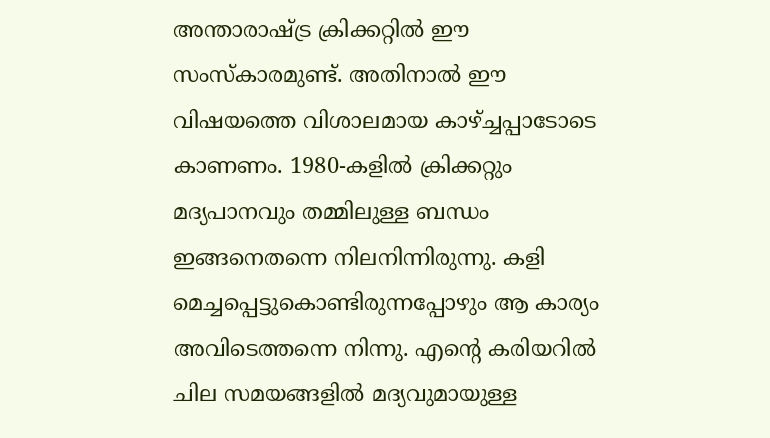അന്താരാഷ്ട്ര ക്രിക്കറ്റിൽ ഈ സംസ്കാരമുണ്ട്. അതിനാൽ ഈ വിഷയത്തെ വിശാലമായ കാഴ്ച്ചപ്പാടോടെ കാണണം. 1980-കളിൽ ക്രിക്കറ്റും മദ്യപാനവും തമ്മിലുള്ള ബന്ധം ഇങ്ങനെതന്നെ നിലനിന്നിരുന്നു. കളി മെച്ചപ്പെട്ടുകൊണ്ടിരുന്നപ്പോഴും ആ കാര്യം അവിടെത്തന്നെ നിന്നു. എന്റെ കരിയറിൽ ചില സമയങ്ങളിൽ മദ്യവുമായുള്ള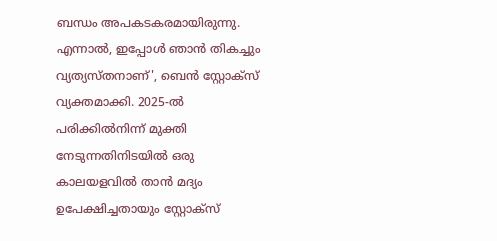ബന്ധം അപകടകരമായിരുന്നു. എന്നാൽ, ഇപ്പോൾ ഞാൻ തികച്ചും വ്യത്യസ്തനാണ്', ബെൻ സ്റ്റോക്സ് വ്യക്തമാക്കി. 2025-ൽ പരിക്കിൽനിന്ന് മുക്തി നേടുന്നതിനിടയിൽ ഒരു കാലയളവിൽ താൻ മദ്യം ഉപേക്ഷിച്ചതായും സ്റ്റോക്സ്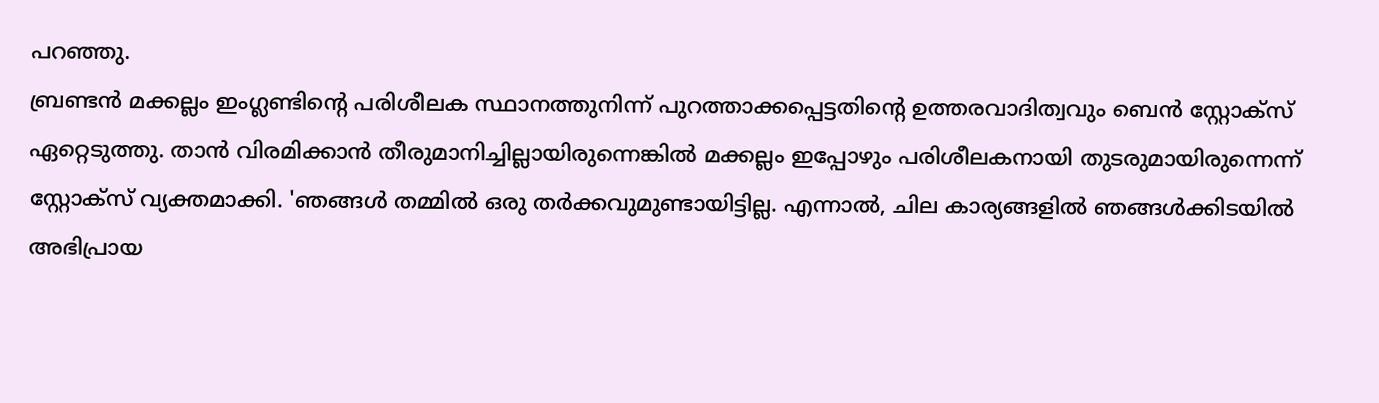പറഞ്ഞു.
ബ്രണ്ടൻ മക്കല്ലം ഇംഗ്ലണ്ടിന്റെ പരിശീലക സ്ഥാനത്തുനിന്ന് പുറത്താക്കപ്പെട്ടതിന്റെ ഉത്തരവാദിത്വവും ബെൻ സ്റ്റോക്സ് ഏറ്റെടുത്തു. താൻ വിരമിക്കാൻ തീരുമാനിച്ചില്ലായിരുന്നെങ്കിൽ മക്കല്ലം ഇപ്പോഴും പരിശീലകനായി തുടരുമായിരുന്നെന്ന് സ്റ്റോക്സ് വ്യക്തമാക്കി. 'ഞങ്ങൾ തമ്മിൽ ഒരു തർക്കവുമുണ്ടായിട്ടില്ല. എന്നാൽ, ചില കാര്യങ്ങളിൽ ഞങ്ങൾക്കിടയിൽ അഭിപ്രായ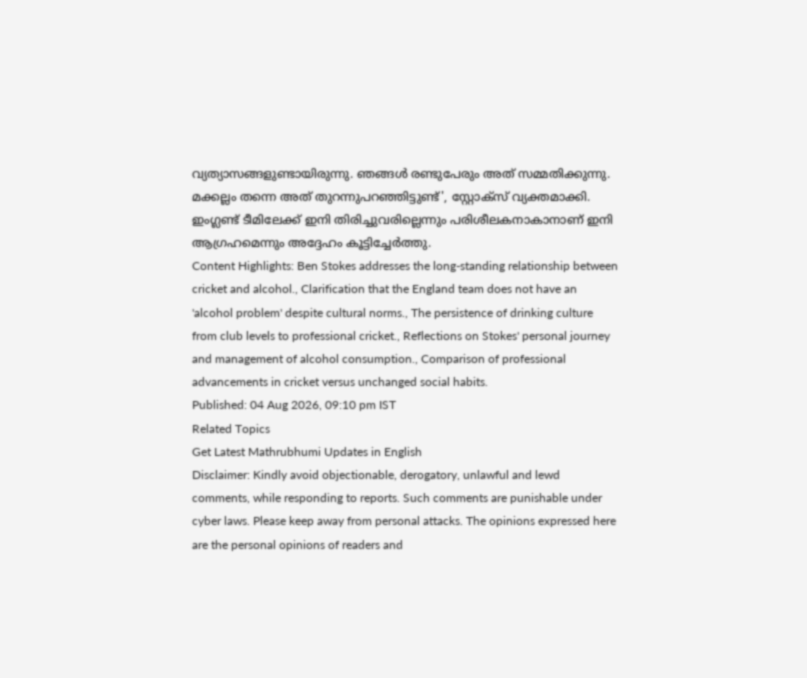വ്യത്യാസങ്ങളുണ്ടായിരുന്നു. ഞങ്ങൾ രണ്ടുപേരും അത് സമ്മതിക്കുന്നു. മക്കല്ലം തന്നെ അത് തുറന്നുപറഞ്ഞിട്ടുണ്ട്', സ്റ്റോക്സ് വ്യക്തമാക്കി. ഇംഗ്ലണ്ട് ടീമിലേക്ക് ഇനി തിരിച്ചുവരില്ലെന്നും പരിശീലകനാകാനാണ് ഇനി ആഗ്രഹമെന്നും അദ്ദേഹം കൂട്ടിച്ചേർത്തു.
Content Highlights: Ben Stokes addresses the long-standing relationship between cricket and alcohol., Clarification that the England team does not have an 'alcohol problem' despite cultural norms., The persistence of drinking culture from club levels to professional cricket., Reflections on Stokes' personal journey and management of alcohol consumption., Comparison of professional advancements in cricket versus unchanged social habits.
Published: 04 Aug 2026, 09:10 pm IST
Related Topics
Get Latest Mathrubhumi Updates in English
Disclaimer: Kindly avoid objectionable, derogatory, unlawful and lewd comments, while responding to reports. Such comments are punishable under cyber laws. Please keep away from personal attacks. The opinions expressed here are the personal opinions of readers and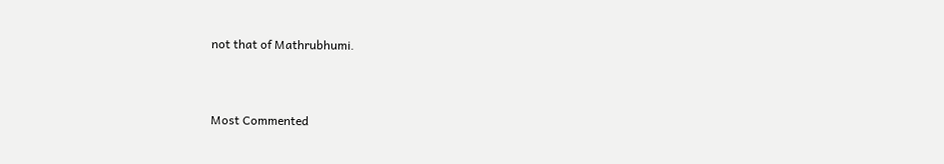not that of Mathrubhumi.



Most Commented